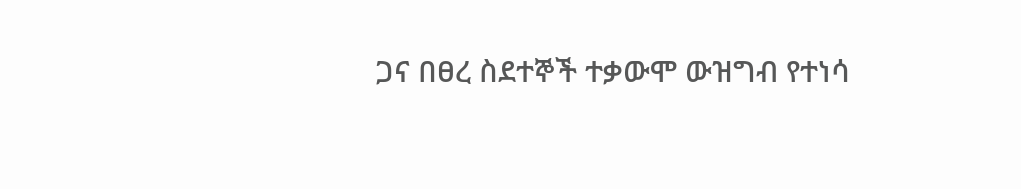ጋና በፀረ ስደተኞች ተቃውሞ ውዝግብ የተነሳ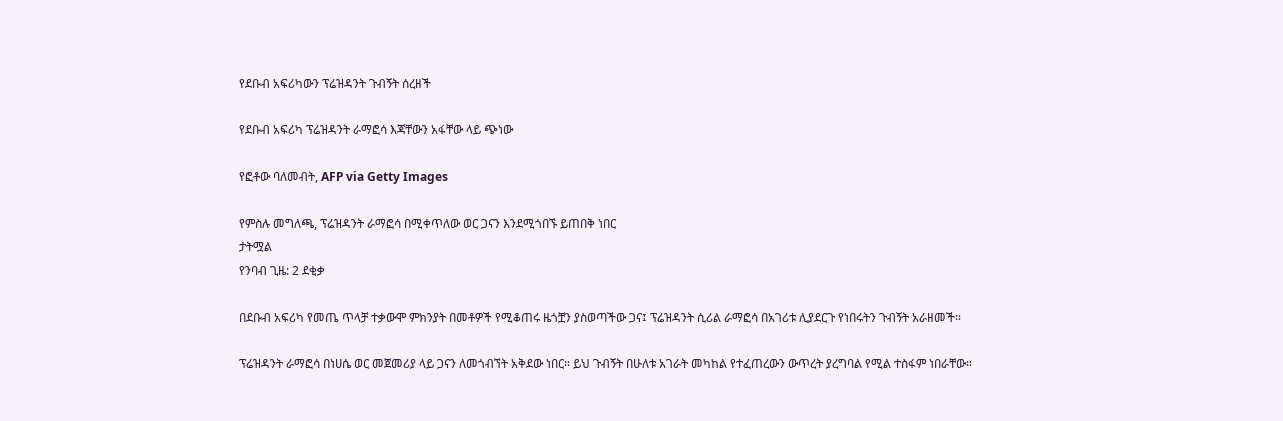የደቡብ አፍሪካውን ፕሬዝዳንት ጉብኝት ሰረዘች

የደቡብ አፍሪካ ፕሬዝዳንት ራማፎሳ እጃቸውን አፋቸው ላይ ጭነው

የፎቶው ባለመብት, AFP via Getty Images

የምስሉ መግለጫ, ፕሬዝዳንት ራማፎሳ በሚቀጥለው ወር ጋናን እንደሚጎበኙ ይጠበቅ ነበር
ታትሟል
የንባብ ጊዜ: 2 ደቂቃ

በደቡብ አፍሪካ የመጤ ጥላቻ ተቃውሞ ምክንያት በመቶዎች የሚቆጠሩ ዜጎቿን ያስወጣችው ጋና፤ ፕሬዝዳንት ሲሪል ራማፎሳ በአገሪቱ ሊያደርጉ የነበሩትን ጉብኝት አራዘመች።

ፕሬዝዳንት ራማፎሳ በነሀሴ ወር መጀመሪያ ላይ ጋናን ለመጎብኘት አቅደው ነበር። ይህ ጉብኝት በሁለቱ አገራት መካከል የተፈጠረውን ውጥረት ያረግባል የሚል ተስፋም ነበራቸው።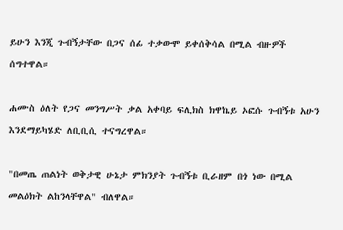ይሁን እንጂ ጉብኝታቸው በጋና ሰፊ ተቃውሞ ይቀሰቅሳል በሚል ብዙዎች ሰግተዋል።

ሐሙስ ዕለት የጋና መንግሥት ቃል አቀባይ ፍሊክስ ክዋኬይ ኦፎሱ ጉብኝቱ አሁን እንደማይካሄድ ለቢቢሲ ተናግረዋል።

"በመጤ ጠልነት ወቅታዊ ሁኔታ ምክንያት ጉብኝቱ ቢራዘም በጎ ነው በሚል መልዕክት ልከንላቸዋል" ብለዋል።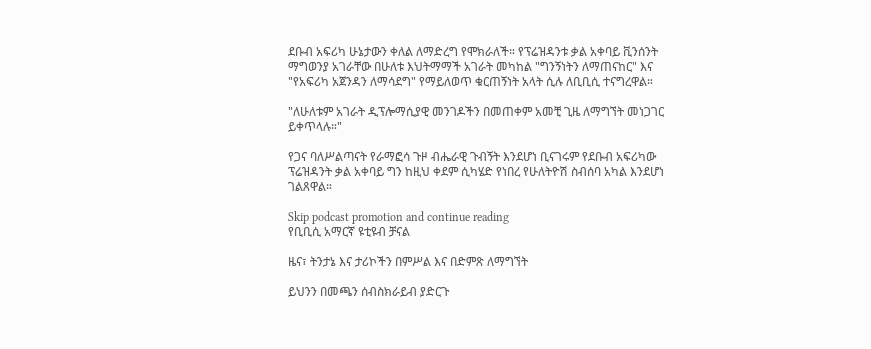ደቡብ አፍሪካ ሁኔታውን ቀለል ለማድረግ የሞክራለች። የፕሬዝዳንቱ ቃል አቀባይ ቪንሰንት ማግወንያ አገራቸው በሁለቱ እህትማማች አገራት መካከል "ግንኝነትን ለማጠናከር" እና "የአፍሪካ አጀንዳን ለማሳደግ" የማይለወጥ ቁርጠኝነት አላት ሲሉ ለቢቢሲ ተናግረዋል።

"ለሁለቱም አገራት ዲፕሎማሲያዊ መንገዶችን በመጠቀም አመቺ ጊዜ ለማግኘት መነጋገር ይቀጥላሉ።"

የጋና ባለሥልጣናት የራማፎሳ ጉዞ ብሔራዊ ጉብኝት እንደሆነ ቢናገሩም የደቡብ አፍሪካው ፕሬዝዳንት ቃል አቀባይ ግን ከዚህ ቀደም ሲካሄድ የነበረ የሁለትዮሽ ስብሰባ አካል እንደሆነ ገልጸዋል።

Skip podcast promotion and continue reading
የቢቢሲ አማርኛ ዩቲዩብ ቻናል

ዜና፣ ትንታኔ እና ታሪኮችን በምሥል እና በድምጽ ለማግኘት

ይህንን በመጫን ሰብስክራይብ ያድርጉ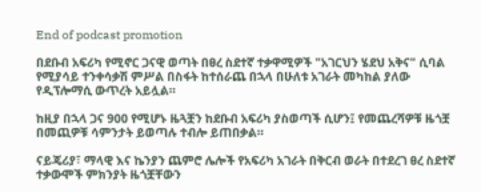End of podcast promotion

በደቡብ አፍሪካ የሚኖር ጋናዊ ወጣት በፀረ ስደተኛ ተቃዋሚዎች "አገርህን ሄደህ አቅና" ሲባል የሚያሳይ ተንቀሳቃሽ ምሥል በስፋት ከተሰራጨ በኋላ በሁለቱ አገራት መካከል ያለው የዲፕሎማሲ ውጥረት አይሏል።

ከዚያ በኋላ ጋና 900 የሚሆኑ ዜጓቿን ከደቡብ አፍሪካ ያስወጣች ሲሆን፤ የመጨረሻዎቹ ዜጎቿ በመጪዎቹ ሳምንታት ይወጣሉ ተብሎ ይጠበቃል።

ናይጄሪያ፣ ማላዊ እና ኬንያን ጨምሮ ሌሎች የአፍሪካ አገራት በቅርብ ወራት በተደረገ ፀረ ስደተኛ ተቃውሞች ምክንያት ዜጎቿቸውን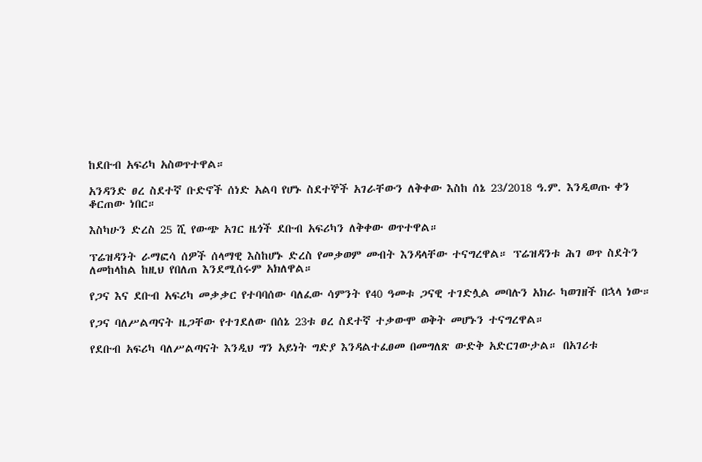ከደቡብ አፍሪካ አስወጥተዋል።

አንዳንድ ፀረ ስደተኛ ቡድኖች ሰነድ አልባ የሆኑ ስደተኞች አገራቸውን ለቅቀው እስከ ሰኔ 23/2018 ዓ.ም. እንዲወጡ ቀን ቆርጠው ነበር።

እስካሁን ድረስ 25 ሺ የውጭ አገር ዜጎች ደቡብ አፍሪካን ለቅቀው ወጥተዋል።

ፕሬዝዳንት ራማፎሳ ሰዎች ሰላማዊ እስከሆኑ ድረስ የመቃወም መብት እንዳላቸው ተናግረዋል። ፕሬዝዳንቱ ሕገ ወጥ ስደትን ለመከላከል ከዚህ የበለጠ እንደሚሰሩም አክለዋል።

የጋና እና ደቡብ አፍሪካ መቃቃር የተባባሰው ባለፈው ሳምንት የ40 ዓመቱ ጋናዊ ተገድሏል መባሉን አክራ ካወገዘች በኋላ ነው።

የጋና ባለሥልጣናት ዜጋቸው የተገደለው በሰኔ 23ቱ ፀረ ስደተኛ ተቃውሞ ወቅት መሆኑን ተናግረዋል።

የደቡብ አፍሪካ ባለሥልጣናት እንዲህ ግን አይነት ግድያ እንዳልተፈፀመ በመግለጽ ውድቅ አድርገውታል። በአገሪቱ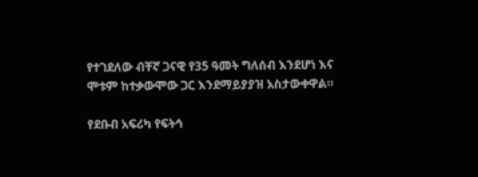የተገደለው ብቸኛ ጋናዊ የ35 ዓመት ግለሰብ እንደሆነ እና ሞቱም ከተቃውሞው ጋር እንደማይያያዝ አስታውቀዋል።

የደቡብ አፍሪካ የፍትኅ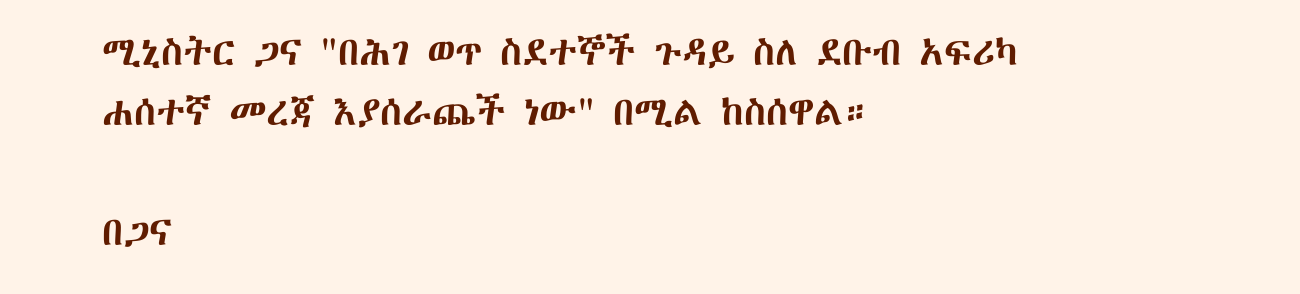ሚኒስትር ጋና "በሕገ ወጥ ስደተኞች ጉዳይ ስለ ደቡብ አፍሪካ ሐሰተኛ መረጃ እያሰራጨች ነው" በሚል ከስሰዋል።

በጋና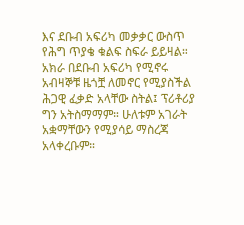እና ደቡብ አፍሪካ መቃቃር ውስጥ የሕግ ጥያቄ ቁልፍ ስፍራ ይይዛል። አክራ በደቡብ አፍሪካ የሚኖሩ አብዛኞቹ ዜጎቿ ለመኖር የሚያስችል ሕጋዊ ፈቃድ አላቸው ስትል፤ ፕሪቶሪያ ግን አትስማማም። ሁለቱም አገራት አቋማቸውን የሚያሳይ ማስረጃ አላቀረቡም።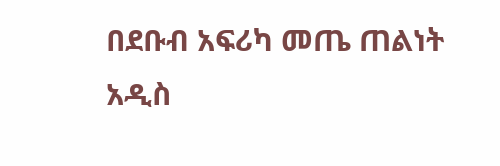በደቡብ አፍሪካ መጤ ጠልነት አዲስ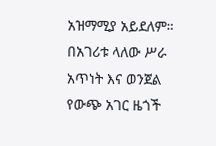አዝማሚያ አይደለም። በአገሪቱ ላለው ሥራ አጥነት እና ወንጀል የውጭ አገር ዜጎች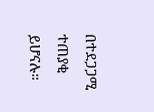በተደጋጋሚ ተጠያቂ ይሆናሉ።